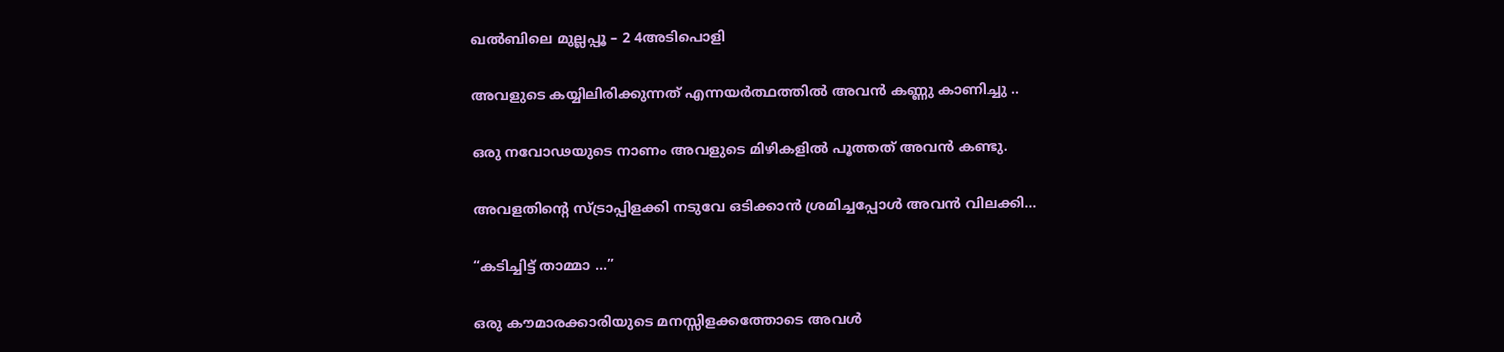ഖൽബിലെ മുല്ലപ്പൂ – 2 4അടിപൊളി

അവളുടെ കയ്യിലിരിക്കുന്നത് എന്നയർത്ഥത്തിൽ അവൻ കണ്ണു കാണിച്ചു ..

ഒരു നവോഢയുടെ നാണം അവളുടെ മിഴികളിൽ പൂത്തത് അവൻ കണ്ടു.

അവളതിന്റെ സ്ട്രാപ്പിളക്കി നടുവേ ഒടിക്കാൻ ശ്രമിച്ചപ്പോൾ അവൻ വിലക്കി…

“കടിച്ചിട്ട് താമ്മാ …”

ഒരു കൗമാരക്കാരിയുടെ മനസ്സിളക്കത്തോടെ അവൾ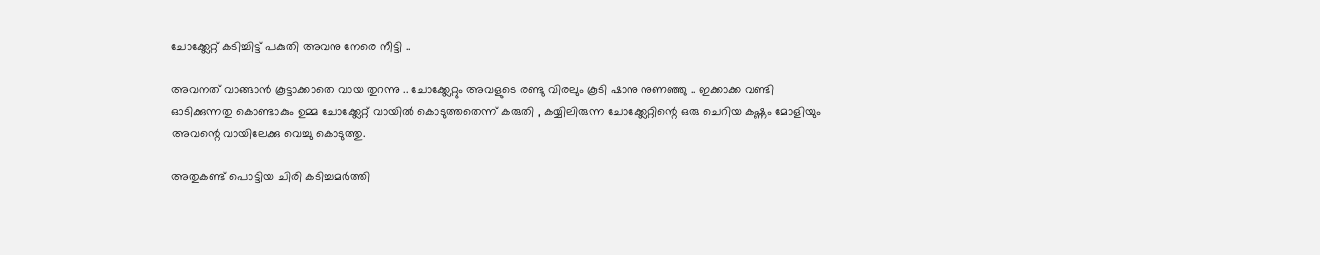ചോക്ക്ലേറ്റ് കടിച്ചിട്ട് പകുതി അവനു നേരെ നീട്ടി ..

അവനത് വാങ്ങാൻ കൂട്ടാക്കാതെ വായ തുറന്നു .. ചോക്ക്ലേറ്റും അവളുടെ രണ്ടു വിരലും കൂടി ഷാനു നുണഞ്ഞു .. ഇക്കാക്ക വണ്ടി ഓടിക്കുന്നതു കൊണ്ടാകും ഉമ്മ ചോക്ക്ലേറ്റ് വായിൽ കൊടുത്തതെന്ന് കരുതി , കയ്യിലിരുന്ന ചോക്ക്ലേറ്റിന്റെ ഒരു ചെറിയ കഷ്ണം മോളിയും അവന്റെ വായിലേക്കു വെച്ചു കൊടുത്തു.

അതുകണ്ട് പൊട്ടിയ ചിരി കടിച്ചമർത്തി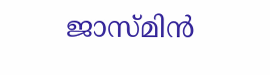ജാസ്മിൻ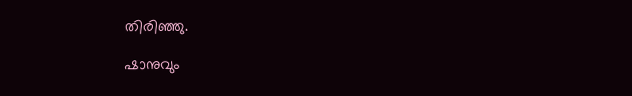തിരിഞ്ഞു.

ഷാനുവും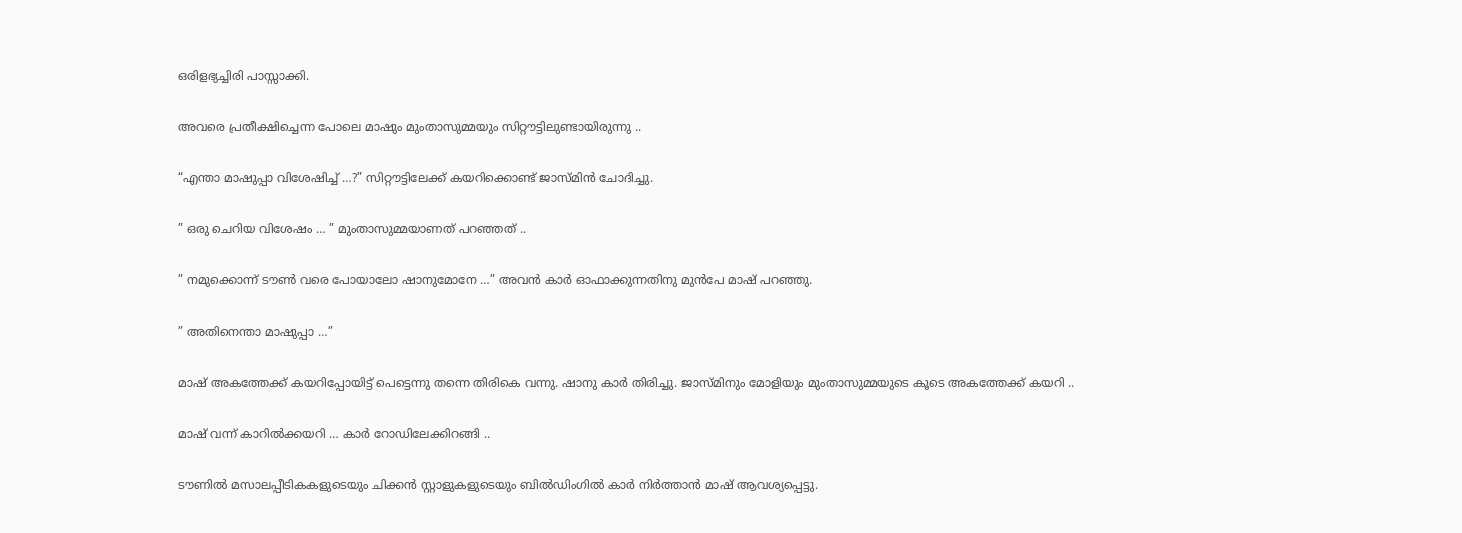ഒരിളഭ്യച്ചിരി പാസ്സാക്കി.

അവരെ പ്രതീക്ഷിച്ചെന്ന പോലെ മാഷും മുംതാസുമ്മയും സിറ്റൗട്ടിലുണ്ടായിരുന്നു ..

“എന്താ മാഷുപ്പാ വിശേഷിച്ച് …?” സിറ്റൗട്ടിലേക്ക് കയറിക്കൊണ്ട് ജാസ്മിൻ ചോദിച്ചു.

” ഒരു ചെറിയ വിശേഷം … ” മുംതാസുമ്മയാണത് പറഞ്ഞത് ..

” നമുക്കൊന്ന് ടൗൺ വരെ പോയാലോ ഷാനുമോനേ …” അവൻ കാർ ഓഫാക്കുന്നതിനു മുൻപേ മാഷ് പറഞ്ഞു.

” അതിനെന്താ മാഷുപ്പാ …”

മാഷ് അകത്തേക്ക് കയറിപ്പോയിട്ട് പെട്ടെന്നു തന്നെ തിരികെ വന്നു. ഷാനു കാർ തിരിച്ചു. ജാസ്മിനും മോളിയും മുംതാസുമ്മയുടെ കൂടെ അകത്തേക്ക് കയറി ..

മാഷ് വന്ന് കാറിൽക്കയറി … കാർ റോഡിലേക്കിറങ്ങി ..

ടൗണിൽ മസാലപ്പീടികകളുടെയും ചിക്കൻ സ്റ്റാളുകളുടെയും ബിൽഡിംഗിൽ കാർ നിർത്താൻ മാഷ് ആവശ്യപ്പെട്ടു.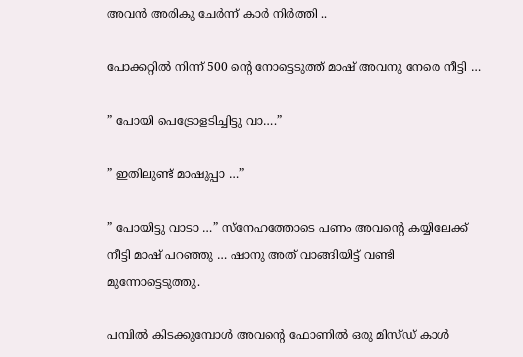അവൻ അരികു ചേർന്ന് കാർ നിർത്തി ..

പോക്കറ്റിൽ നിന്ന് 500 ന്റെ നോട്ടെടുത്ത് മാഷ് അവനു നേരെ നീട്ടി …

” പോയി പെട്രോളടിച്ചിട്ടു വാ….”

” ഇതിലുണ്ട് മാഷുപ്പാ …”

” പോയിട്ടു വാടാ …” സ്നേഹത്തോടെ പണം അവന്റെ കയ്യിലേക്ക് നീട്ടി മാഷ് പറഞ്ഞു … ഷാനു അത് വാങ്ങിയിട്ട് വണ്ടി മുന്നോട്ടെടുത്തു.

പമ്പിൽ കിടക്കുമ്പോൾ അവന്റെ ഫോണിൽ ഒരു മിസ്ഡ് കാൾ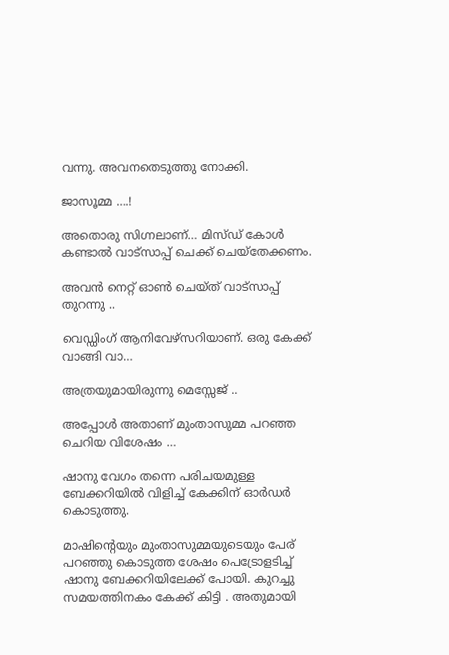വന്നു. അവനതെടുത്തു നോക്കി.

ജാസൂമ്മ ….!

അതൊരു സിഗ്നലാണ്… മിസ്ഡ് കോൾ കണ്ടാൽ വാട്സാപ്പ് ചെക്ക് ചെയ്തേക്കണം.

അവൻ നെറ്റ് ഓൺ ചെയ്ത് വാട്സാപ്പ് തുറന്നു ..

വെഡ്ഡിംഗ് ആനിവേഴ്സറിയാണ്. ഒരു കേക്ക് വാങ്ങി വാ…

അത്രയുമായിരുന്നു മെസ്സേജ് ..

അപ്പോൾ അതാണ് മുംതാസുമ്മ പറഞ്ഞ ചെറിയ വിശേഷം …

ഷാനു വേഗം തന്നെ പരിചയമുള്ള ബേക്കറിയിൽ വിളിച്ച് കേക്കിന് ഓർഡർ കൊടുത്തു.

മാഷിന്റെയും മുംതാസുമ്മയുടെയും പേര് പറഞ്ഞു കൊടുത്ത ശേഷം പെട്രോളടിച്ച് ഷാനു ബേക്കറിയിലേക്ക് പോയി. കുറച്ചു സമയത്തിനകം കേക്ക് കിട്ടി . അതുമായി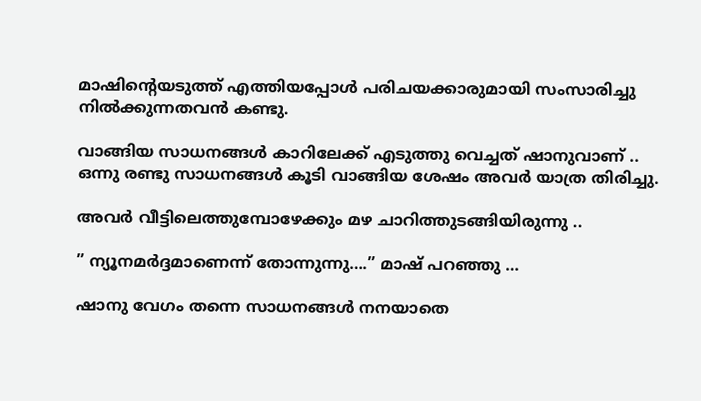മാഷിന്റെയടുത്ത് എത്തിയപ്പോൾ പരിചയക്കാരുമായി സംസാരിച്ചു നിൽക്കുന്നതവൻ കണ്ടു.

വാങ്ങിയ സാധനങ്ങൾ കാറിലേക്ക് എടുത്തു വെച്ചത് ഷാനുവാണ് .. ഒന്നു രണ്ടു സാധനങ്ങൾ കൂടി വാങ്ങിയ ശേഷം അവർ യാത്ര തിരിച്ചു.

അവർ വീട്ടിലെത്തുമ്പോഴേക്കും മഴ ചാറിത്തുടങ്ങിയിരുന്നു ..

” ന്യൂനമർദ്ദമാണെന്ന് തോന്നുന്നു….” മാഷ് പറഞ്ഞു …

ഷാനു വേഗം തന്നെ സാധനങ്ങൾ നനയാതെ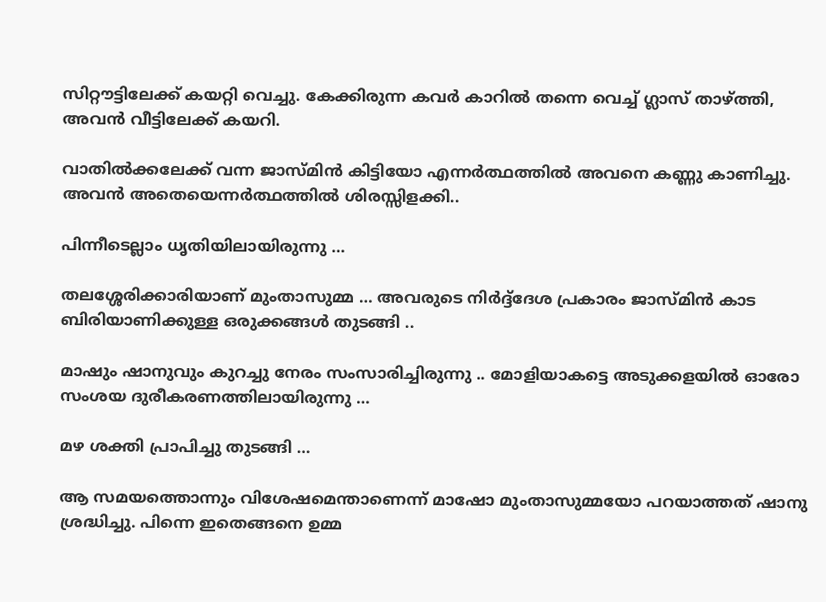സിറ്റൗട്ടിലേക്ക് കയറ്റി വെച്ചു. കേക്കിരുന്ന കവർ കാറിൽ തന്നെ വെച്ച് ഗ്ലാസ് താഴ്ത്തി, അവൻ വീട്ടിലേക്ക് കയറി.

വാതിൽക്കലേക്ക് വന്ന ജാസ്മിൻ കിട്ടിയോ എന്നർത്ഥത്തിൽ അവനെ കണ്ണു കാണിച്ചു. അവൻ അതെയെന്നർത്ഥത്തിൽ ശിരസ്സിളക്കി..

പിന്നീടെല്ലാം ധൃതിയിലായിരുന്നു …

തലശ്ശേരിക്കാരിയാണ് മുംതാസുമ്മ … അവരുടെ നിർദ്ദ്ദേശ പ്രകാരം ജാസ്മിൻ കാട ബിരിയാണിക്കുള്ള ഒരുക്കങ്ങൾ തുടങ്ങി ..

മാഷും ഷാനുവും കുറച്ചു നേരം സംസാരിച്ചിരുന്നു .. മോളിയാകട്ടെ അടുക്കളയിൽ ഓരോ സംശയ ദുരീകരണത്തിലായിരുന്നു …

മഴ ശക്തി പ്രാപിച്ചു തുടങ്ങി …

ആ സമയത്തൊന്നും വിശേഷമെന്താണെന്ന് മാഷോ മുംതാസുമ്മയോ പറയാത്തത് ഷാനു ശ്രദ്ധിച്ചു. പിന്നെ ഇതെങ്ങനെ ഉമ്മ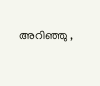അറിഞ്ഞു ,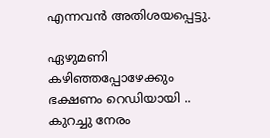എന്നവൻ അതിശയപ്പെട്ടു.

ഏഴുമണി കഴിഞ്ഞപ്പോഴേക്കും ഭക്ഷണം റെഡിയായി .. കുറച്ചു നേരം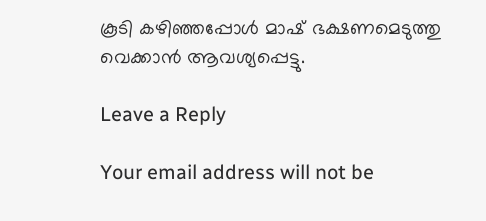കൂടി കഴിഞ്ഞപ്പോൾ മാഷ് ഭക്ഷണമെടുത്തു വെക്കാൻ ആവശ്യപ്പെട്ടു.

Leave a Reply

Your email address will not be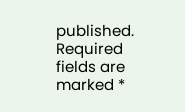published. Required fields are marked *